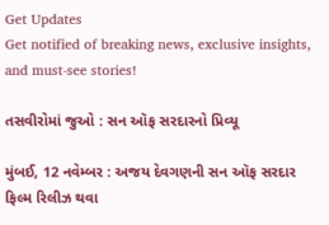Get Updates
Get notified of breaking news, exclusive insights, and must-see stories!

તસવીરોમાં જુઓ : સન ઑફ સરદારનો પ્રિવ્યૂ

મુંબઈ, 12 નવેમ્બર : અજય દેવગણની સન ઑફ સરદાર ફિલ્મ રિલીઝ થવા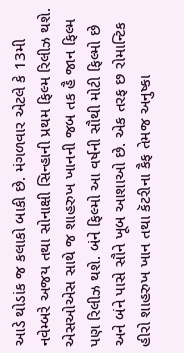આડે થોડાંક જ કલાકો બાકી છે. મંગળવાર એટલે કે 13મી નવેમ્બરે અજય તથા સોનાક્ષી સિન્હાની પ્રથમ ફિલ્મ રિલીઝ થશે. એસઓએસ સાથે જ શાહરુખ ખાનની જબ તક હૈ જાન ફિલ્મ પણ રિલીઝ થશે. બંને ફિલ્મો આ વર્ષની સૌથી મોટી ફિલ્મો છે અને બંને પાસે સૌને ખૂબ આશાઓ છે. એક તરફ છ રોમાન્ટિક હીરો શાહરુખ ખાન તથા કૅટરીના કૈફ તેમજ અનુષ્કા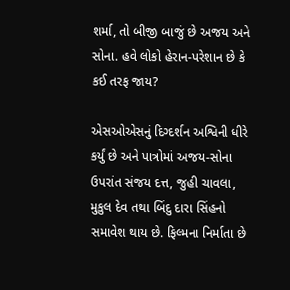શર્મા, તો બીજી બાજું છે અજય અને સોના. હવે લોકો હેરાન-પરેશાન છે કે કઈ તરફ જાય?

એસઓએસનું દિગ્દર્શન અશ્વિની ધીરે કર્યું છે અને પાત્રોમાં અજય-સોના ઉપરાંત સંજય દત્ત, જુહી ચાવલા, મુકુલ દેવ તથા બિંદુ દારા સિંહનો સમાવેશ થાય છે. ફિલ્મના નિર્માતા છે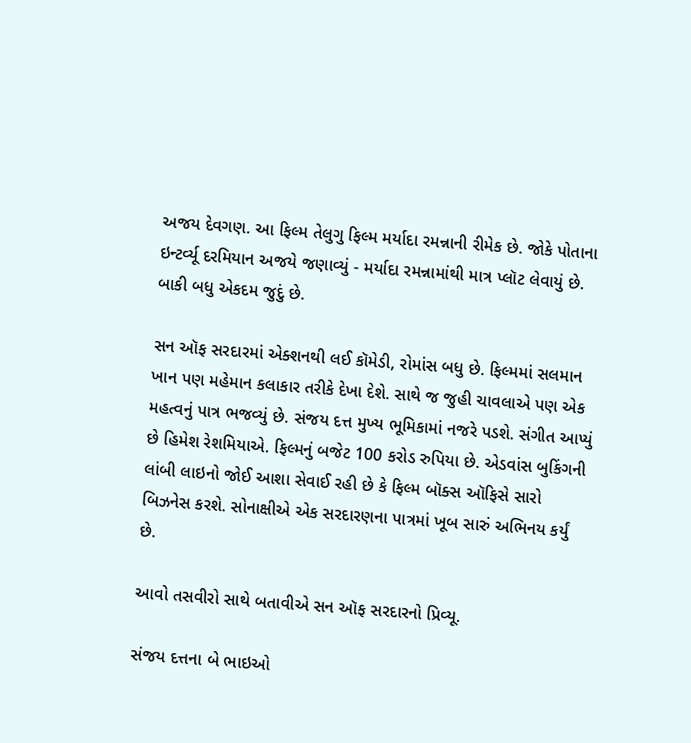અજય દેવગણ. આ ફિલ્મ તેલુગુ ફિલ્મ મર્યાદા રમન્નાની રીમેક છે. જોકે પોતાના ઇન્ટર્વ્યૂ દરમિયાન અજયે જણાવ્યું - મર્યાદા રમન્નામાંથી માત્ર પ્લૉટ લેવાયું છે. બાકી બધુ એકદમ જુદું છે.

સન ઑફ સરદારમાં એક્શનથી લઈ કૉમેડી, રોમાંસ બધુ છે. ફિલ્મમાં સલમાન ખાન પણ મહેમાન કલાકાર તરીકે દેખા દેશે. સાથે જ જુહી ચાવલાએ પણ એક મહત્વનું પાત્ર ભજવ્યું છે. સંજય દત્ત મુખ્ય ભૂમિકામાં નજરે પડશે. સંગીત આપ્યું છે હિમેશ રેશમિયાએ. ફિલ્મનું બજેટ 100 કરોડ રુપિયા છે. એડવાંસ બુકિંગની લાંબી લાઇનો જોઈ આશા સેવાઈ રહી છે કે ફિલ્મ બૉક્સ ઑફિસે સારો બિઝનેસ કરશે. સોનાક્ષીએ એક સરદારણના પાત્રમાં ખૂબ સારું અભિનય કર્યું છે.

આવો તસવીરો સાથે બતાવીએ સન ઑફ સરદારનો પ્રિવ્યૂ.

સંજય દત્તના બે ભાઇઓ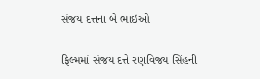સંજય દત્તના બે ભાઇઓ

ફિલ્મમાં સંજય દત્તે રણવિજય સિંહની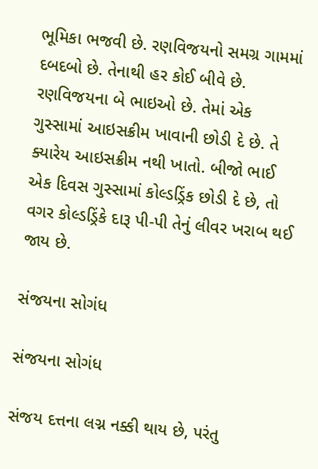ભૂમિકા ભજવી છે. રણવિજયનો સમગ્ર ગામમાં દબદબો છે. તેનાથી હર કોઈ બીવે છે. રણવિજયના બે ભાઇઓ છે. તેમાં એક ગુસ્સામાં આઇસક્રીમ ખાવાની છોડી દે છે. તે ક્યારેય આઇસક્રીમ નથી ખાતો. બીજો ભાઈ એક દિવસ ગુસ્સામાં કોલ્ડડ્રિંક છોડી દે છે, તો વગર કોલ્ડડ્રિંકે દારૂ પી-પી તેનું લીવર ખરાબ થઈ જાય છે.

સંજયના સોગંધ

સંજયના સોગંધ

સંજય દત્તના લગ્ન નક્કી થાય છે, પરંતુ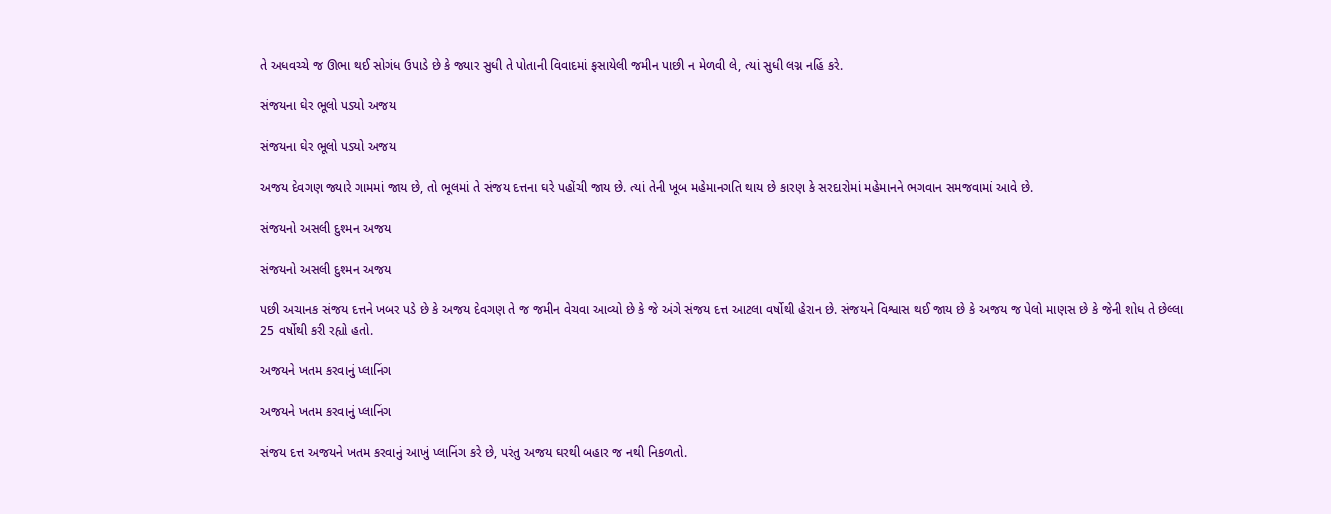તે અધવચ્ચે જ ઊભા થઈ સોગંધ ઉપાડે છે કે જ્યાર સુધી તે પોતાની વિવાદમાં ફસાયેલી જમીન પાછી ન મેળવી લે, ત્યાં સુધી લગ્ન નહિં કરે.

સંજયના ઘેર ભૂલો પડ્યો અજય

સંજયના ઘેર ભૂલો પડ્યો અજય

અજય દેવગણ જ્યારે ગામમાં જાય છે, તો ભૂલમાં તે સંજય દત્તના ઘરે પહોંચી જાય છે. ત્યાં તેની ખૂબ મહેમાનગતિ થાય છે કારણ કે સરદારોમાં મહેમાનને ભગવાન સમજવામાં આવે છે.

સંજયનો અસલી દુશ્મન અજય

સંજયનો અસલી દુશ્મન અજય

પછી અચાનક સંજય દત્તને ખબર પડે છે કે અજય દેવગણ તે જ જમીન વેચવા આવ્યો છે કે જે અંગે સંજય દત્ત આટલા વર્ષોથી હેરાન છે. સંજયને વિશ્વાસ થઈ જાય છે કે અજય જ પેલો માણસ છે કે જેની શોધ તે છેલ્લા 25 વર્ષોથી કરી રહ્યો હતો.

અજયને ખતમ કરવાનું પ્લાનિંગ

અજયને ખતમ કરવાનું પ્લાનિંગ

સંજય દત્ત અજયને ખતમ કરવાનું આખું પ્લાનિંગ કરે છે, પરંતુ અજય ઘરથી બહાર જ નથી નિકળતો.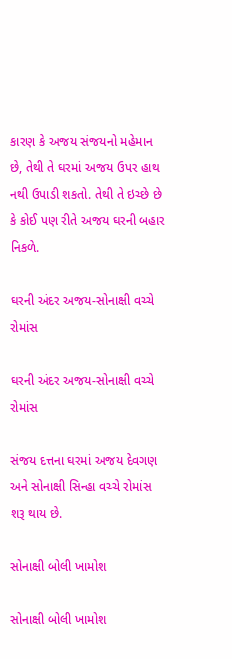કારણ કે અજય સંજયનો મહેમાન છે, તેથી તે ઘરમાં અજય ઉપર હાથ નથી ઉપાડી શકતો. તેથી તે ઇચ્છે છે કે કોઈ પણ રીતે અજય ઘરની બહાર નિકળે.

ઘરની અંદર અજય-સોનાક્ષી વચ્ચે રોમાંસ

ઘરની અંદર અજય-સોનાક્ષી વચ્ચે રોમાંસ

સંજય દત્તના ઘરમાં અજય દેવગણ અને સોનાક્ષી સિન્હા વચ્ચે રોમાંસ શરૂ થાય છે.

સોનાક્ષી બોલી ખામોશ

સોનાક્ષી બોલી ખામોશ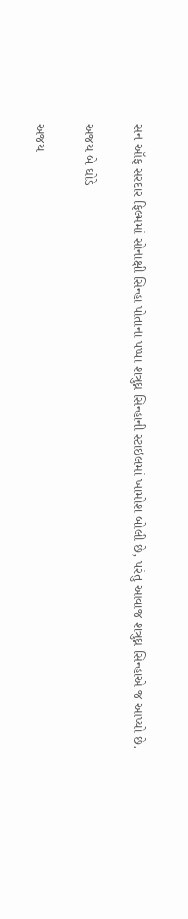સન ઑફ સરદાર ફિલ્મમાં સોનાક્ષી સિન્હા પોતાના પપ્પા શત્રુઘ્ન સિન્હાની સ્ટાઇલમાં ખામોશ બોલી છે, પરંતુ આવાજ શત્રુઘ્ન સિન્હાએ જ આપ્યો છે.

અજય બે ઘોડે

અજય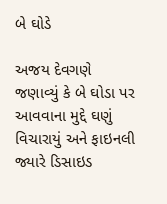બે ઘોડે

અજય દેવગણે જણાવ્યું કે બે ઘોડા પર આવવાના મુદ્દે ઘણું વિચારાયું અને ફાઇનલી જ્યારે ડિસાઇડ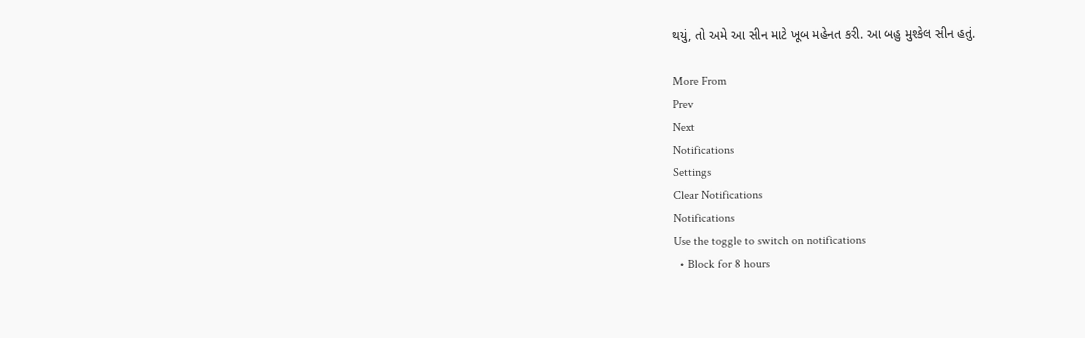થયું, તો અમે આ સીન માટે ખૂબ મહેનત કરી. આ બહુ મુશ્કેલ સીન હતું.

More From
Prev
Next
Notifications
Settings
Clear Notifications
Notifications
Use the toggle to switch on notifications
  • Block for 8 hours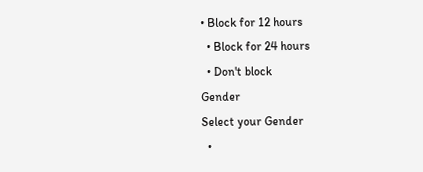• Block for 12 hours
  • Block for 24 hours
  • Don't block
Gender
Select your Gender
  •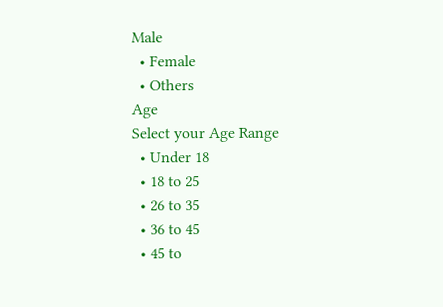Male
  • Female
  • Others
Age
Select your Age Range
  • Under 18
  • 18 to 25
  • 26 to 35
  • 36 to 45
  • 45 to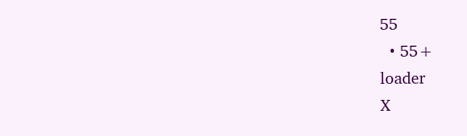55
  • 55+
loader
X